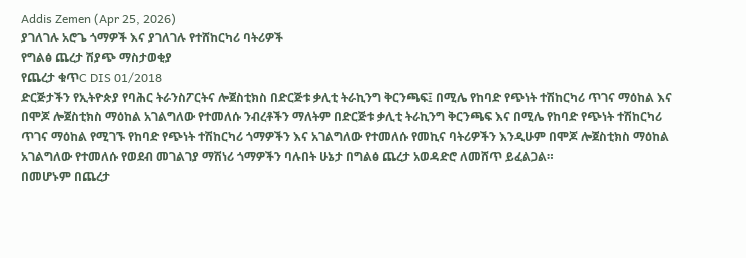Addis Zemen (Apr 25, 2026)
ያገለገሉ አሮጌ ጎማዎች እና ያገለገሉ የተሸከርካሪ ባትሪዎች
የግልፅ ጨረታ ሽያጭ ማስታወቂያ
የጨረታ ቁጥC DIS 01/2018
ድርጅታችን የኢትዮጵያ የባሕር ትራንስፖርትና ሎጀስቲክስ በድርጅቱ ቃሊቲ ትራኪንግ ቅርንጫፍ፤ በሚሌ የከባድ የጭነት ተሽከርካሪ ጥገና ማዕከል እና በሞጆ ሎጀስቲክስ ማዕከል አገልግለው የተመለሱ ንብረቶችን ማለትም በድርጅቱ ቃሊቲ ትራኪንግ ቅርንጫፍ እና በሚሌ የከባድ የጭነት ተሽከርካሪ ጥገና ማዕከል የሚገኙ የከባድ የጭነት ተሽከርካሪ ጎማዎችን እና አገልግለው የተመለሱ የመኪና ባትሪዎችን እንዲሁም በሞጆ ሎጀስቲክስ ማዕከል አገልግለው የተመለሱ የወደብ መገልገያ ማሽነሪ ጎማዎችን ባሉበት ሁኔታ በግልፅ ጨረታ አወዳድሮ ለመሸጥ ይፈልጋል።
በመሆኑም በጨረታ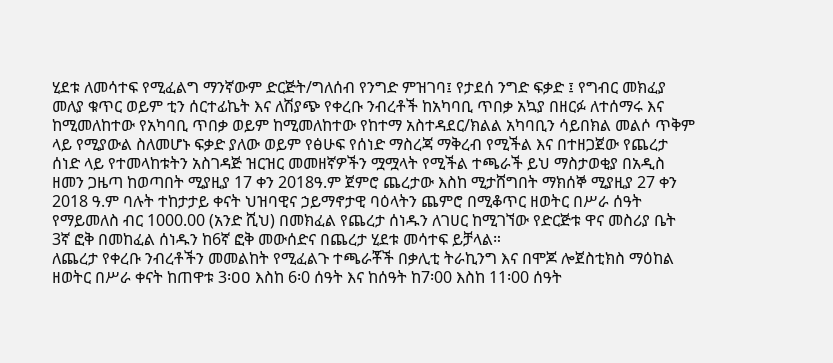ሂደቱ ለመሳተፍ የሚፈልግ ማንኛውም ድርጅት/ግለሰብ የንግድ ምዝገባ፤ የታደሰ ንግድ ፍቃድ ፤ የግብር መክፈያ መለያ ቁጥር ወይም ቲን ሰርተፊኬት እና ለሽያጭ የቀረቡ ንብረቶች ከአካባቢ ጥበቃ አኳያ በዘርፉ ለተሰማሩ እና ከሚመለከተው የአካባቢ ጥበቃ ወይም ከሚመለከተው የከተማ አስተዳደር/ክልል አካባቢን ሳይበክል መልሶ ጥቅም ላይ የሚያውል ስለመሆኑ ፍቃድ ያለው ወይም የፅሁፍ የሰነድ ማስረጃ ማቅረብ የሚችል እና በተዘጋጀው የጨረታ ሰነድ ላይ የተመላከቱትን አስገዳጅ ዝርዝር መመዘኛዎችን ሟሟላት የሚችል ተጫራች ይህ ማስታወቂያ በአዲስ ዘመን ጋዜጣ ከወጣበት ሚያዚያ 17 ቀን 2018ዓ.ም ጀምሮ ጨረታው እስከ ሚታሸግበት ማክሰኞ ሚያዚያ 27 ቀን 2018 ዓ.ም ባሉት ተከታታይ ቀናት ህዝባዊና ኃይማኖታዊ ባዕላትን ጨምሮ በሚቆጥር ዘወትር በሥራ ሰዓት የማይመለስ ብር 1000.00 (አንድ ሺህ) በመክፈል የጨረታ ሰነዱን ለገሀር ከሚገኘው የድርጅቱ ዋና መስሪያ ቤት 3ኛ ፎቅ በመከፈል ሰነዱን ከ6ኛ ፎቅ መውሰድና በጨረታ ሂደቱ መሳተፍ ይቻላል።
ለጨረታ የቀረቡ ንብረቶችን መመልከት የሚፈልጉ ተጫራቾች በቃሊቲ ትራኪንግ እና በሞጆ ሎጀስቲክስ ማዕከል ዘወትር በሥራ ቀናት ከጠዋቱ 3፡ዐዐ እስከ 6፡0 ሰዓት እና ከሰዓት ከ7፡00 እስከ 11፡00 ሰዓት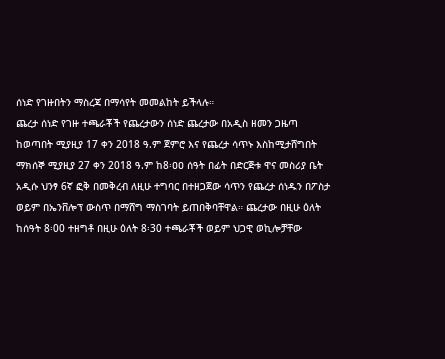ሰነድ የገዙበትን ማስረጃ በማሳየት መመልከት ይችላሉ።
ጨረታ ሰነድ የገዙ ተጫራቾች የጨረታውን ሰነድ ጨረታው በአዲስ ዘመን ጋዜጣ ከወጣበት ሚያዚያ 17 ቀን 2018 ዓ.ም ጀምሮ እና የጨረታ ሳጥኑ እስከሚታሸግበት ማክሰኞ ሚያዚያ 27 ቀን 2018 ዓ.ም ከ8፡ዐዐ ሰዓት በፊት በድርጅቱ ዋና መስሪያ ቤት አዲሱ ህንፃ 6ኛ ፎቅ በመቅረብ ለዚሁ ተግባር በተዘጋጀው ሳጥን የጨረታ ሰነዱን በፖስታ ወይም በኤንቨሎፕ ውስጥ በማሸግ ማስገባት ይጠበቅባቸዋል። ጨረታው በዚሁ ዕለት ከሰዓት 8፡00 ተዘግቶ በዚሁ ዕለት 8፡30 ተጫራቾች ወይም ህጋዊ ወኪሎቻቸው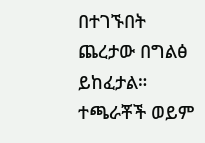በተገኙበት ጨረታው በግልፅ ይከፈታል። ተጫራቾች ወይም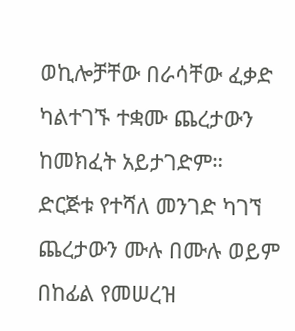ወኪሎቻቸው በራሳቸው ፈቃድ ካልተገኙ ተቋሙ ጨረታውን ከመክፈት አይታገድም።
ድርጅቱ የተሻለ መንገድ ካገኘ ጨረታውን ሙሉ በሙሉ ወይም በከፊል የመሠረዝ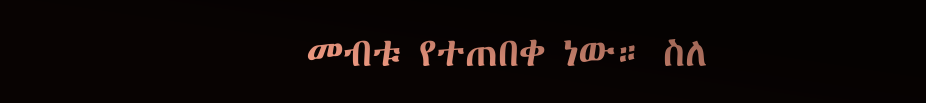መብቱ የተጠበቀ ነው። ስለ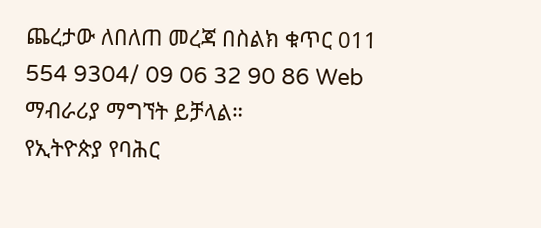ጨረታው ለበለጠ መረጃ በስልክ ቁጥር 011 554 9304/ 09 06 32 90 86 Web ማብራሪያ ማግኘት ይቻላል።
የኢትዮጵያ የባሕር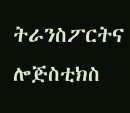ትራንስፖርትና ሎጅስቲክስ